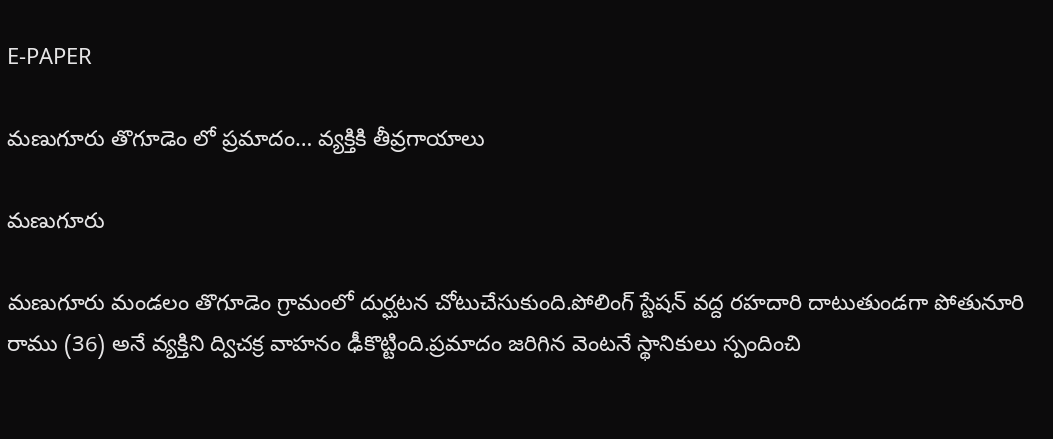E-PAPER

మణుగూరు తొగూడెం లో ప్రమాదం… వ్యక్తికి తీవ్రగాయాలు

మణుగూరు

మణుగూరు మండలం తొగూడెం గ్రామంలో దుర్ఘటన చోటుచేసుకుంది.పోలింగ్ స్టేషన్ వద్ద రహదారి దాటుతుండగా పోతునూరి రాము (36) అనే వ్యక్తిని ద్విచక్ర వాహనం ఢీకొట్టింది.ప్రమాదం జరిగిన వెంటనే స్థానికులు స్పందించి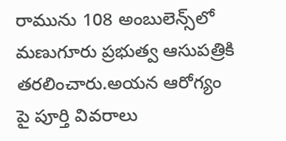రామును 108 అంబులెన్స్‌లో మణుగూరు ప్రభుత్వ ఆసుపత్రికి తరలించారు.అయన ఆరోగ్యం పై పూర్తి వివరాలు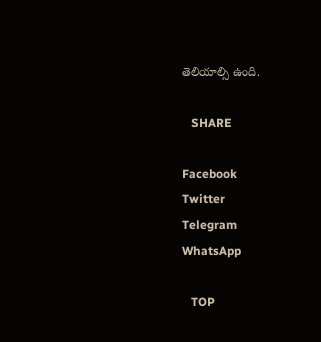తెలియాల్సి ఉంది.

   SHARE

Facebook
Twitter
Telegram
WhatsApp

   TOP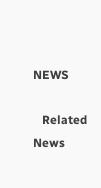NEWS

   Related News